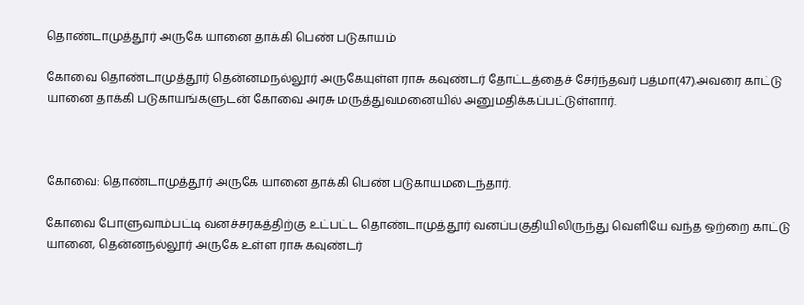தொண்டாமுத்தூர் அருகே யானை தாக்கி பெண் படுகாயம்

கோவை தொண்டாமுத்தூர் தென்னமநல்லூர் அருகேயுள்ள ராசு கவுண்டர் தோட்டத்தைச் சேர்ந்தவர் பத்மா(47).அவரை காட்டு யானை தாக்கி படுகாயங்களுடன் கோவை அரசு மருத்துவமனையில் அனுமதிக்கப்பட்டுள்ளார்.



கோவை: தொண்டாமுத்தூர் அருகே யானை தாக்கி பெண் படுகாயமடைந்தார்.

கோவை போளுவாம்பட்டி வனச்சரகத்திற்கு உட்பட்ட தொண்டாமுத்தூர் வனப்பகுதியிலிருந்து வெளியே வந்த ஒற்றை காட்டு யானை, தென்னநல்லூர் அருகே உள்ள ராசு கவுண்டர்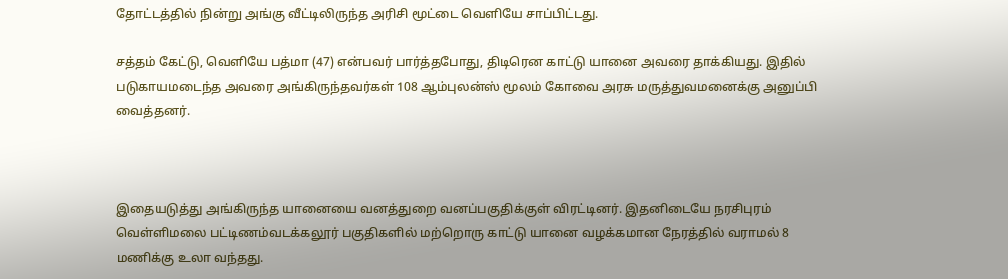தோட்டத்தில் நின்று அங்கு வீட்டிலிருந்த அரிசி மூட்டை வெளியே சாப்பிட்டது.

சத்தம் கேட்டு, வெளியே பத்மா (47) என்பவர் பார்த்தபோது, திடிரென காட்டு யானை அவரை தாக்கியது. இதில் படுகாயமடைந்த அவரை அங்கிருந்தவர்கள் 108 ஆம்புலன்ஸ் மூலம் கோவை அரசு மருத்துவமனைக்கு அனுப்பி வைத்தனர்.



இதையடுத்து அங்கிருந்த யானையை வனத்துறை வனப்பகுதிக்குள் விரட்டினர். இதனிடையே நரசிபுரம் வெள்ளிமலை பட்டிணம்வடக்கலூர் பகுதிகளில் மற்றொரு காட்டு யானை வழக்கமான நேரத்தில் வராமல் 8 மணிக்கு உலா வந்தது.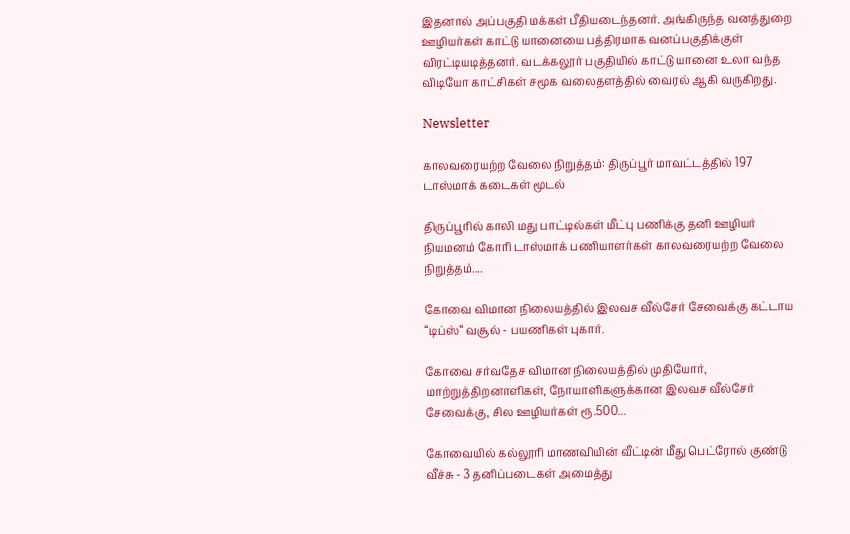இதனால் அப்பகுதி மக்கள் பீதியடைந்தனர். அங்கிருந்த வனத்துறை ஊழியர்கள் காட்டு யானையை பத்திரமாக வனப்பகுதிக்குள் விரட்டியடித்தனர். வடக்கலூர் பகுதியில் காட்டு யானை உலா வந்த விடியோ காட்சிகள் சமூக வலைதளத்தில் வைரல் ஆகி வருகிறது.

Newsletter

காலவரையற்ற வேலை நிறுத்தம்: திருப்பூர் மாவட்டத்தில் 197 டாஸ்மாக் கடைகள் மூடல்

திருப்பூரில் காலி மது பாட்டில்கள் மீட்பு பணிக்கு தனி ஊழியர் நியமனம் கோரி டாஸ்மாக் பணியாளர்கள் காலவரையற்ற வேலை நிறுத்தம்....

கோவை விமான நிலையத்தில் இலவச வீல்சேர் சேவைக்கு கட்டாய “டிப்ஸ்“ வசூல் - பயணிகள் புகார்.

கோவை சர்வதேச விமான நிலையத்தில் முதியோர், மாற்றுத்திறனாளிகள், நோயாளிகளுக்கான இலவச வீல்சேர் சேவைக்கு, சில ஊழியர்கள் ரூ.500...

கோவையில் கல்லூரி மாணவியின் வீட்டின் மீது பெட்ரோல் குண்டு வீச்சு - 3 தனிப்படைகள் அமைத்து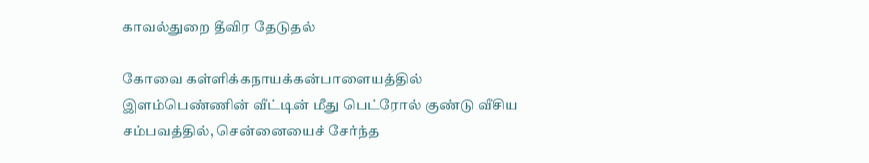காவல்துறை தீவிர தேடுதல்

கோவை கள்ளிக்கநாயக்கன்பாளையத்தில் இளம்பெண்ணின் வீட்டின் மீது பெட்ரோல் குண்டு வீசிய சம்பவத்தில், சென்னையைச் சேர்ந்த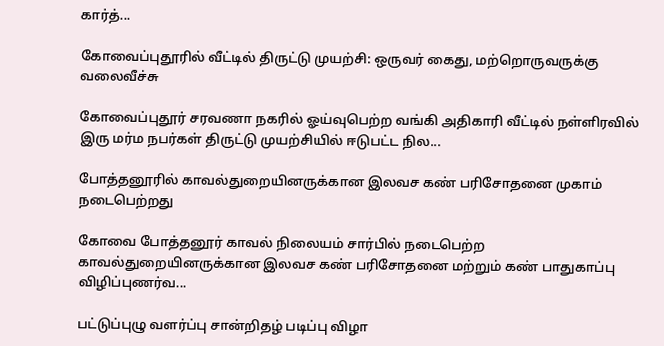கார்த்...

கோவைப்புதூரில் வீட்டில் திருட்டு முயற்சி: ஒருவர் கைது, மற்றொருவருக்கு வலைவீச்சு

கோவைப்புதூர் சரவணா நகரில் ஓய்வுபெற்ற வங்கி அதிகாரி வீட்டில் நள்ளிரவில் இரு மர்ம நபர்கள் திருட்டு முயற்சியில் ஈடுபட்ட நில...

போத்தனூரில் காவல்துறையினருக்கான இலவச கண் பரிசோதனை முகாம் நடைபெற்றது

கோவை போத்தனூர் காவல் நிலையம் சார்பில் நடைபெற்ற காவல்துறையினருக்கான இலவச கண் பரிசோதனை மற்றும் கண் பாதுகாப்பு விழிப்புணர்வ...

பட்டுப்புழு வளர்ப்பு சான்றிதழ் படிப்பு விழா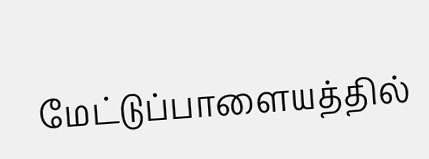மேட்டுப்பாளையத்தில்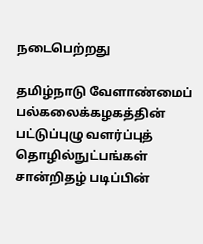நடைபெற்றது

தமிழ்நாடு வேளாண்மைப் பல்கலைக்கழகத்தின் பட்டுப்புழு வளர்ப்புத் தொழில்நுட்பங்கள் சான்றிதழ் படிப்பின்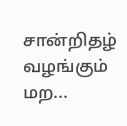சான்றிதழ் வழங்கும் மற...